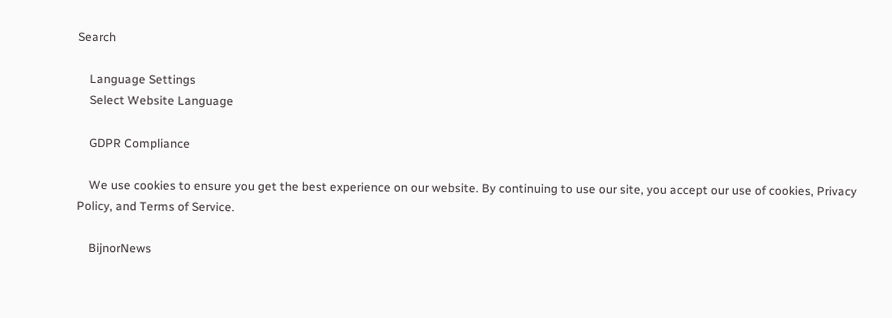Search

    Language Settings
    Select Website Language

    GDPR Compliance

    We use cookies to ensure you get the best experience on our website. By continuing to use our site, you accept our use of cookies, Privacy Policy, and Terms of Service.

    BijnorNews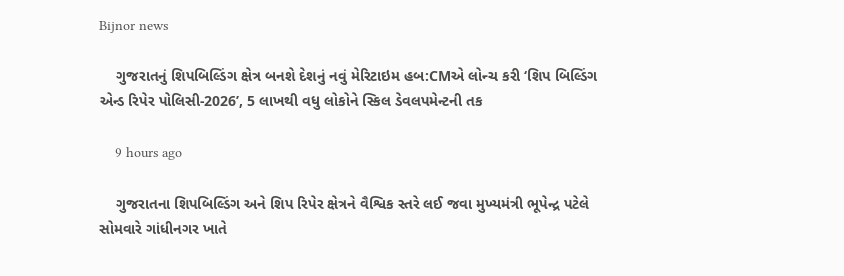Bijnor news

    ગુજરાતનું શિપબિલ્ડિંગ ક્ષેત્ર બનશે દેશનું નવું મેરિટાઇમ હબ:CMએ લોન્ચ કરી ‘શિપ બિલ્ડિંગ એન્ડ રિપેર પોલિસી-2026’, 5 લાખથી વધુ લોકોને સ્કિલ ડેવલપમેન્ટની તક

    9 hours ago

    ગુજરાતના શિપબિલ્ડિંગ અને શિપ રિપેર ક્ષેત્રને વૈશ્વિક સ્તરે લઈ જવા મુખ્યમંત્રી ભૂપેન્દ્ર પટેલે સોમવારે ગાંધીનગર ખાતે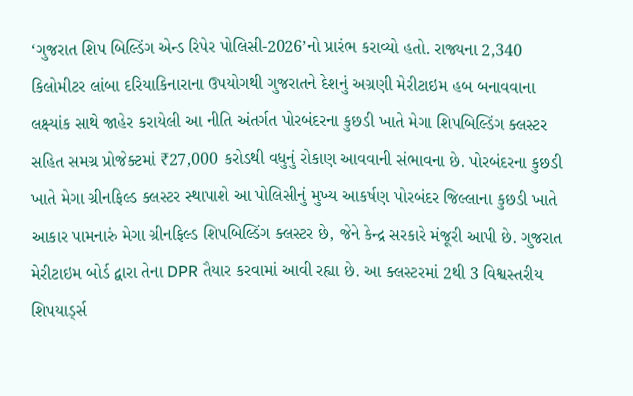‘ગુજરાત શિપ બિલ્ડિંગ એન્ડ રિપેર પોલિસી-2026’નો પ્રારંભ કરાવ્યો હતો. રાજ્યના 2,340 કિલોમીટર લાંબા દરિયાકિનારાના ઉપયોગથી ગુજરાતને દેશનું અગ્રણી મેરીટાઇમ હબ બનાવવાના લક્ષ્યાંક સાથે જાહેર કરાયેલી આ નીતિ અંતર્ગત પોરબંદરના કુછડી ખાતે મેગા શિપબિલ્ડિંગ ક્લસ્ટર સહિત સમગ્ર પ્રોજેક્ટમાં ₹27,000 કરોડથી વધુનું રોકાણ આવવાની સંભાવના છે. પોરબંદરના કુછડી ખાતે મેગા ગ્રીનફિલ્ડ ક્લસ્ટર સ્થાપાશે આ પોલિસીનું મુખ્ય આકર્ષણ પોરબંદર જિલ્લાના કુછડી ખાતે આકાર પામનારું મેગા ગ્રીનફિલ્ડ શિપબિલ્ડિંગ ક્લસ્ટર છે, જેને કેન્દ્ર સરકારે મંજૂરી આપી છે. ગુજરાત મેરીટાઇમ બોર્ડ દ્વારા તેના DPR તૈયાર કરવામાં આવી રહ્યા છે. આ ક્લસ્ટરમાં 2થી 3 વિશ્વસ્તરીય શિપયાર્ડ્સ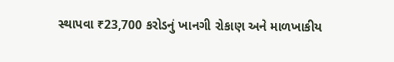સ્થાપવા ₹23,700 કરોડનું ખાનગી રોકાણ અને માળખાકીય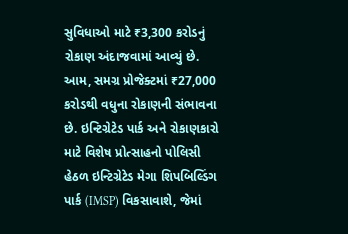સુવિધાઓ માટે ₹3,300 કરોડનું રોકાણ અંદાજવામાં આવ્યું છે. આમ, સમગ્ર પ્રોજેક્ટમાં ₹27,000 કરોડથી વધુના રોકાણની સંભાવના છે. ઇન્ટિગ્રેટેડ પાર્ક અને રોકાણકારો માટે વિશેષ પ્રોત્સાહનો પોલિસી હેઠળ ઇન્ટિગ્રેટેડ મેગા શિપબિલ્ડિંગ પાર્ક (IMSP) વિકસાવાશે, જેમાં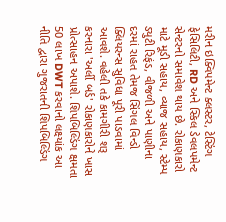મરીન ઇક્વિપમેન્ટ ક્લસ્ટર, ટેસ્ટિંગ ફેસિલિટી, RD અને સ્કિલ ડેવલપમેન્ટ સેન્ટરનો સમાવેશ થાય છે. રોકાણકારો માટે મૂડી સહાય, વ્યાજ સહાય, સ્ટેમ્પ ડ્યુટી રિફંડ, વીજળી અને પાણીના દરમાં રાહત તેમજ સિંગલ વિન્ડો ક્લિયરન્સ સુવિધા પૂરી પાડવામાં આવશે. વહેલી તકે કામગીરી શરૂ કરનારા 'અર્લી બર્ડ' રોકાણકારોને ખાસ પ્રોત્સાહન અપાશે. શિપબિલ્ડિંગ ક્ષમતા 50 લાખ DWT કરવાનો લક્ષ્યાંક આ નીતિ દ્વારા ગુજરાતની શિપબિલ્ડિંગ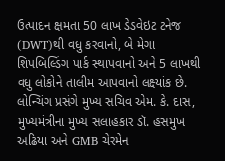ઉત્પાદન ક્ષમતા 50 લાખ ડેડવેઇટ ટનેજ (DWT)થી વધુ કરવાનો, બે મેગા શિપબિલ્ડિંગ પાર્ક સ્થાપવાનો અને 5 લાખથી વધુ લોકોને તાલીમ આપવાનો લક્ષ્યાંક છે. લોન્ચિંગ પ્રસંગે મુખ્ય સચિવ એમ. કે. દાસ, મુખ્યમંત્રીના મુખ્ય સલાહકાર ડૉ. હસમુખ અઢિયા અને GMB ચેરમેન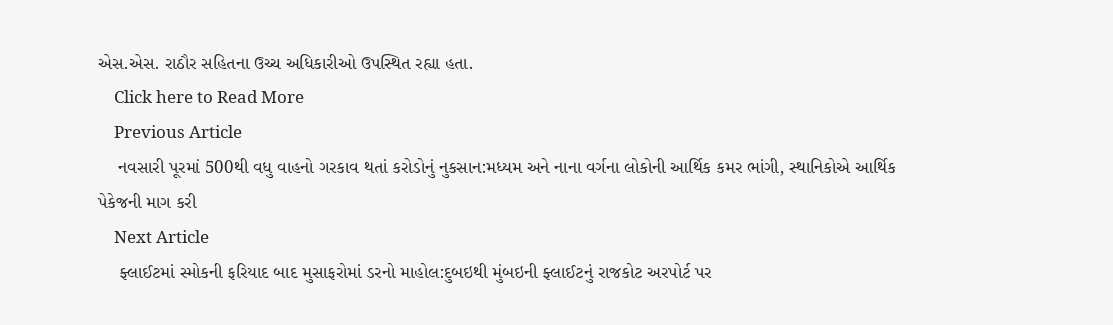એસ.એસ. રાઠૌર સહિતના ઉચ્ચ અધિકારીઓ ઉપસ્થિત રહ્યા હતા.
    Click here to Read More
    Previous Article
    નવસારી પૂરમાં 500થી વધુ વાહનો ગરકાવ થતાં કરોડોનું નુકસાન:મધ્યમ અને નાના વર્ગના લોકોની આર્થિક કમર ભાંગી, સ્થાનિકોએ આર્થિક પેકેજની માગ કરી
    Next Article
    ફ્લાઈટમાં સ્મોકની ફરિયાદ બાદ મુસાફરોમાં ડરનો માહોલ:દુબઇથી મુંબઇની ફ્લાઈટનું રાજકોટ અરપોર્ટ પર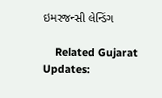ઇમરજન્સી લેન્ડિંગ

    Related Gujarat Updates: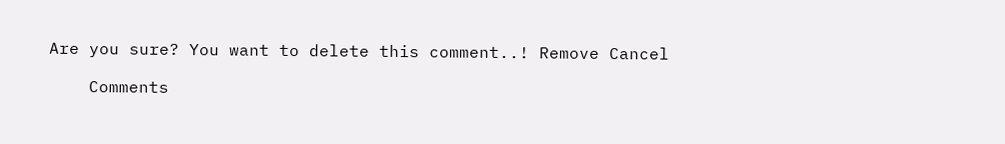Are you sure? You want to delete this comment..! Remove Cancel

    Comments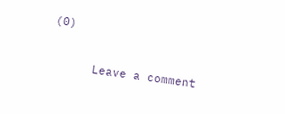(0)

      Leave a comment